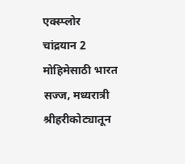एक्स्प्लोर
चांद्रयान 2 मोहिमेसाठी भारत सज्ज, मध्यरात्री श्रीहरीकोट्यातून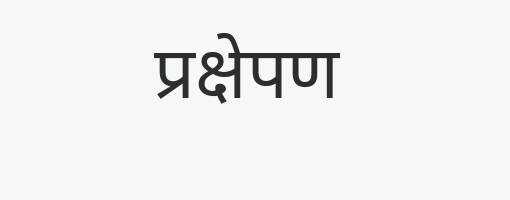प्रक्षेपण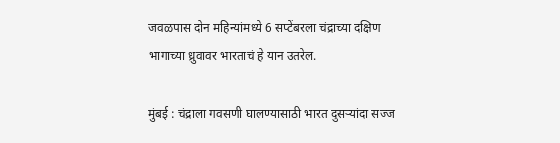जवळपास दोन महिन्यांमध्ये 6 सप्टेंबरला चंद्राच्या दक्षिण भागाच्या ध्रुवावर भारताचं हे यान उतरेल.

मुंबई : चंद्राला गवसणी घालण्यासाठी भारत दुसऱ्यांदा सज्ज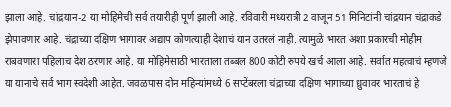झाला आहे. चांद्रयान-2 या मोहिमेची सर्व तयारीही पूर्ण झाली आहे. रविवारी मध्यरात्री 2 वाजून 51 मिनिटांनी चांद्रयान चंद्राकडे झेपावणार आहे. चंद्राच्या दक्षिण भागावर अद्याप कोणत्याही देशाचं यान उतरलं नाही. त्यामुळे भारत अशा प्रकारची मोहीम राबवणारा पहिलाच देश ठरणार आहे. या मोहिमेसाठी भारताला तब्बल 800 कोटी रुपये खर्च आला आहे. सर्वात महत्वाचं म्हणजे या यानाचे सर्व भाग स्वदेशी आहेत. जवळपास दोन महिन्यांमध्ये 6 सप्टेंबरला चंद्राच्या दक्षिण भागाच्या ध्रुवावर भारताचं हे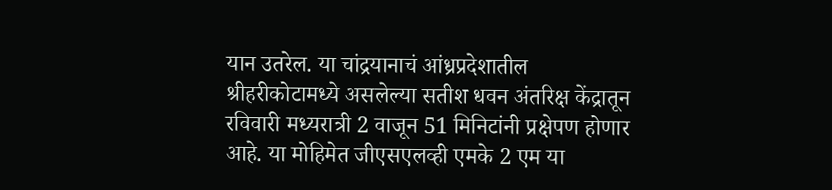यान उतरेल. या चांद्रयानाचं आंध्रप्रदेशातील श्रीहरीकोटामध्ये असलेल्या सतीश धवन अंतरिक्ष केंद्रातून रविवारी मध्यरात्री 2 वाजून 51 मिनिटांनी प्रक्षेपण होणार आहे. या मोहिमेत जीएसएलव्ही एमके 2 एम या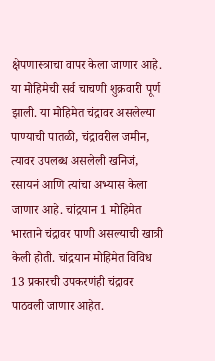क्षेपणास्त्राचा वापर केला जाणार आहे. या मोहिमेची सर्व चाचणी शुक्रवारी पूर्ण झाली. या मोहिमेत चंद्रावर असलेल्या पाण्याची पातळी, चंद्रावरील जमीन, त्यावर उपलब्ध असलेली खनिजं, रसायनं आणि त्यांचा अभ्यास केला जाणार आहे. चांद्रयान 1 मोहिमेत भारताने चंद्रावर पाणी असल्याची खात्री केली होती. चांद्रयान मोहिमेत विविध 13 प्रकारची उपकरणंही चंद्रावर पाठवली जाणार आहेत.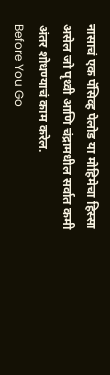नासाचं एक पॅसिव्ह पेलोड या मोहिमेचा हिस्सा असेल जो पृथ्वी आणि चंद्रामधील सर्वात कमी अंतर शोधण्याचं काम करेल.
Before You Go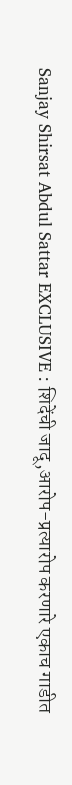Sanjay Shirsat Abdul Sattar EXCLUSIVE : शिदेंची जादू,आरोप-प्रत्यारोप करणारे एकाच गाडीत